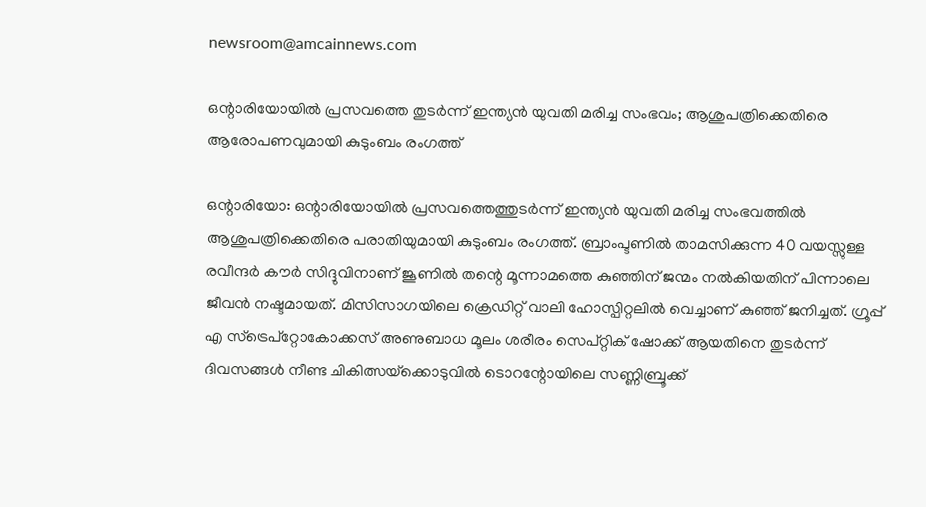newsroom@amcainnews.com

ഒന്റാരിയോയിൽ പ്രസവത്തെ തുടർന്ന് ഇന്ത്യൻ യുവതി മരിച്ച സംഭവം; ആശുപത്രിക്കെതിരെ ആരോപണവുമായി കുടുംബം രംഗത്ത്

ഒന്റാരിയോ: ഒന്റാരിയോയിൽ പ്രസവത്തെത്തുടർന്ന് ഇന്ത്യൻ യുവതി മരിച്ച സംഭവത്തിൽ ആശുപത്രിക്കെതിരെ പരാതിയുമായി കുടുംബം രംഗത്ത്. ബ്രാംപ്ടണിൽ താമസിക്കുന്ന 40 വയസ്സുള്ള രവീന്ദർ കൗർ സിദ്ദുവിനാണ്‌ ജൂണിൽ തന്റെ മൂന്നാമത്തെ കുഞ്ഞിന് ജന്മം നൽകിയതിന് പിന്നാലെ ജീവൻ നഷ്ടമായത്. മിസിസാഗയിലെ ക്രെഡിറ്റ് വാലി ഹോസ്പിറ്റലിൽ വെച്ചാണ് കുഞ്ഞ് ജനിച്ചത്. ഗ്രൂപ്പ് എ സ്‌ട്രെപ്‌റ്റോകോക്കസ് അണുബാധ മൂലം ശരീരം സെപ്റ്റിക് ഷോക്ക് ആയതിനെ തുടർന്ന് ദിവസങ്ങൾ നീണ്ട ചികിത്സയ്‌ക്കൊടുവിൽ ടൊറന്റോയിലെ സണ്ണിബ്രൂക്ക്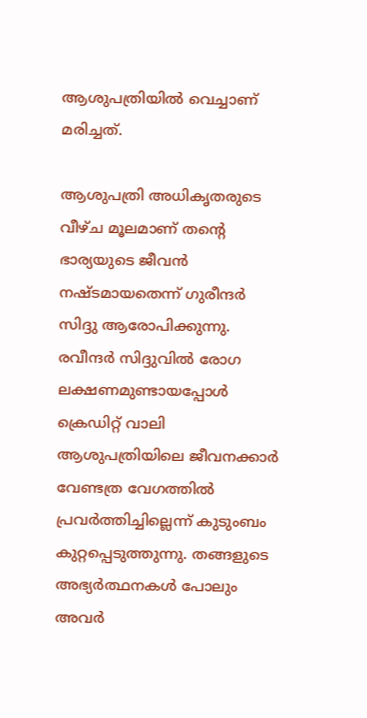ആശുപത്രിയിൽ വെച്ചാണ് മരിച്ചത്.

ആശുപത്രി അധികൃതരുടെ വീഴ്ച മൂലമാണ് തന്റെ ഭാര്യയുടെ ജീവൻ നഷ്ടമായതെന്ന് ഗുരീന്ദർ സിദ്ദു ആരോപിക്കുന്നു. രവീന്ദർ സിദ്ദുവിൽ രോഗ ലക്ഷണമുണ്ടായപ്പോൾ ക്രെഡിറ്റ് വാലി ആശുപത്രിയിലെ ജീവനക്കാർ വേണ്ടത്ര വേഗത്തിൽ പ്രവർത്തിച്ചില്ലെന്ന് കുടുംബം കുറ്റപ്പെടുത്തുന്നു. തങ്ങളുടെ അഭ്യർത്ഥനകൾ പോലും അവർ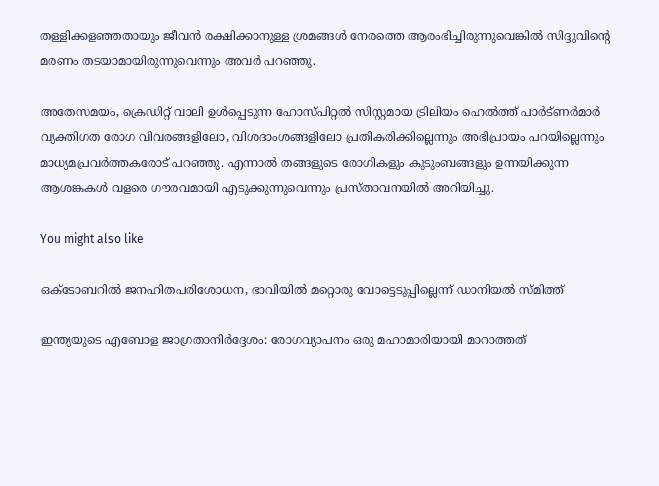തള്ളിക്കളഞ്ഞതായും ജീവൻ രക്ഷിക്കാനുള്ള ശ്രമങ്ങൾ നേരത്തെ ആരംഭിച്ചിരുന്നുവെങ്കിൽ സിദ്ദുവിന്റെ മരണം തടയാമായിരുന്നുവെന്നും അവർ പറഞ്ഞു.

അതേസമയം, ക്രെഡിറ്റ് വാലി ഉൾപ്പെടുന്ന ഹോസ്പിറ്റൽ സിസ്റ്റമായ ട്രിലിയം ഹെൽത്ത് പാർട്ണർമാർ വ്യക്തിഗത രോഗ വിവരങ്ങളിലോ, വിശദാംശങ്ങളിലോ പ്രതികരിക്കില്ലെന്നും അഭിപ്രായം പറയില്ലെന്നും മാധ്യമപ്രവർത്തകരോട് പറഞ്ഞു. എന്നാൽ തങ്ങളുടെ രോഗികളും കുടുംബങ്ങളും ഉന്നയിക്കുന്ന ആശങ്കകൾ വളരെ ഗൗരവമായി എടുക്കുന്നുവെന്നും പ്രസ്താവനയിൽ അറിയിച്ചു.

You might also like

ഒക്ടോബറിൽ ജനഹിതപരിശോധന, ഭാവിയിൽ മറ്റൊരു വോട്ടെടുപ്പില്ലെന്ന്‌ ഡാനിയൽ സ്മിത്ത്

ഇന്ത്യയുടെ എബോള ജാഗ്രതാനിർദ്ദേശം: രോഗവ്യാപനം ഒരു മഹാമാരിയായി മാറാത്തത്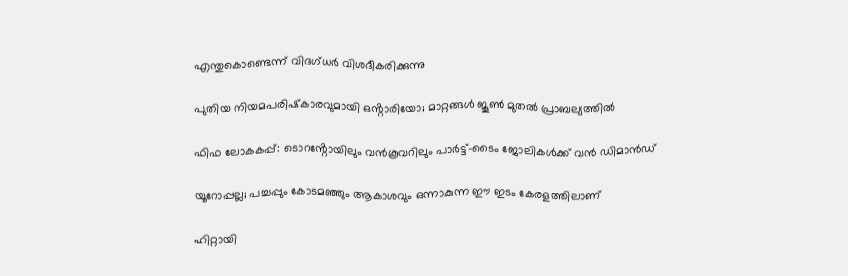എന്തുകൊണ്ടെന്ന് വിദഗ്ധർ വിശദീകരിക്കുന്നു

പുതിയ നിയമപരിഷ്‌കാരവുമായി ഒൻ്റാരിയോ; മാറ്റങ്ങൾ ജൂൺ മുതൽ പ്രാബല്യത്തിൽ

ഫിഫ ലോകകപ്പ്: ടൊറൻ്റോയിലും വൻകൂവറിലും പാർട്ട്-ടൈം ജോലികൾക്ക് വൻ ഡിമാൻഡ്

യൂറോപ്പല്ല; പച്ചപ്പും കോടമഞ്ഞും ആകാശവും ഒന്നാകുന്ന ഈ ഇടം കേരളത്തിലാണ്

ഹിറ്റായി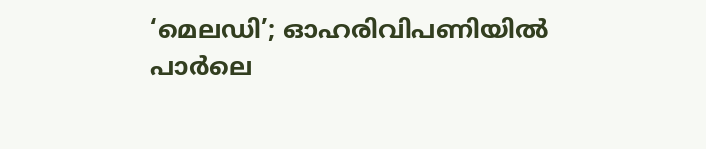‘മെലഡി’; ഓഹരിവിപണിയിൽ പാ‍ർലെ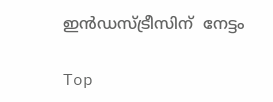ഇന്‍ഡസ്ട്രീസിന്  നേട്ടം

Top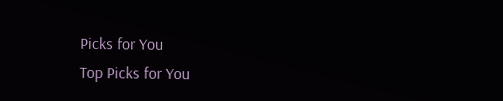Picks for You
Top Picks for You